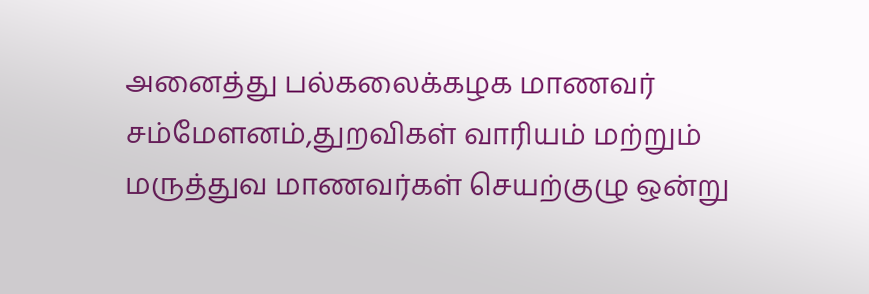அனைத்து பல்கலைக்கழக மாணவர் சம்மேளனம்,துறவிகள் வாரியம் மற்றும் மருத்துவ மாணவர்கள் செயற்குழு ஒன்று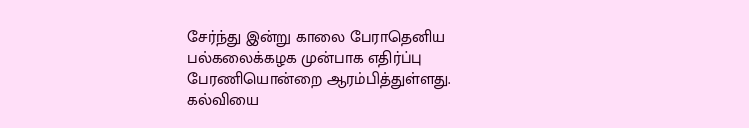சேர்ந்து இன்று காலை பேராதெனிய பல்கலைக்கழக முன்பாக எதிர்ப்பு பேரணியொன்றை ஆரம்பித்துள்ளது.
கல்வியை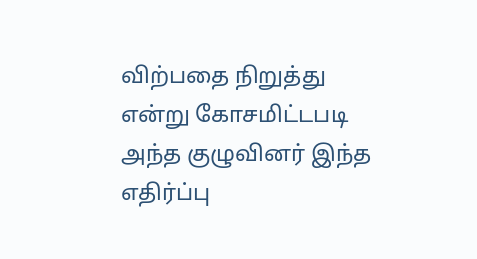விற்பதை நிறுத்து என்று கோசமிட்டபடி அந்த குழுவினர் இந்த எதிர்ப்பு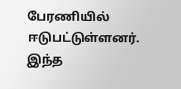பேரணியில் ஈடுபட்டுள்ளனர்.
இந்த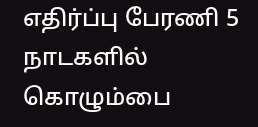எதிர்ப்பு பேரணி 5 நாடகளில் கொழும்பை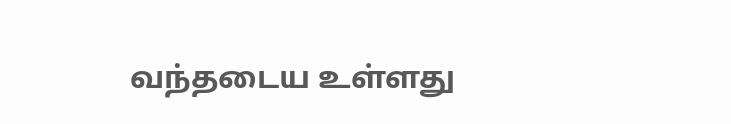வந்தடைய உள்ளது